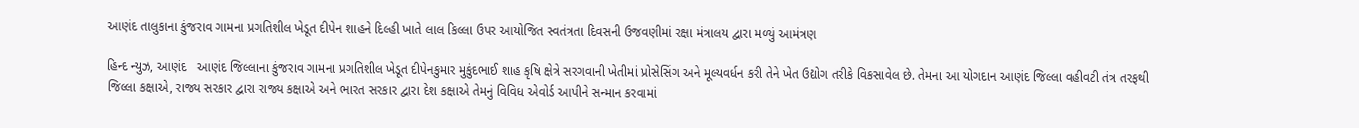આણંદ તાલુકાના કુંજરાવ ગામના પ્રગતિશીલ ખેડૂત દીપેન શાહને દિલ્હી ખાતે લાલ કિલ્લા ઉપર આયોજિત સ્વતંત્રતા દિવસની ઉજવણીમાં રક્ષા મંત્રાલય દ્વારા મળ્યું આમંત્રણ

હિન્દ ન્યુઝ, આણંદ   આણંદ જિલ્લાના કુંજરાવ ગામના પ્રગતિશીલ ખેડૂત દીપેનકુમાર મુકુંદભાઈ શાહ કૃષિ ક્ષેત્રે સરગવાની ખેતીમાં પ્રોસેસિંગ અને મૂલ્યવર્ધન કરી તેને ખેત ઉદ્યોગ તરીકે વિકસાવેલ છે. તેમના આ યોગદાન આણંદ જિલ્લા વહીવટી તંત્ર તરફથી જિલ્લા કક્ષાએ, રાજ્ય સરકાર દ્વારા રાજ્ય કક્ષાએ અને ભારત સરકાર દ્વારા દેશ કક્ષાએ તેમનું વિવિધ એવોર્ડ આપીને સન્માન કરવામાં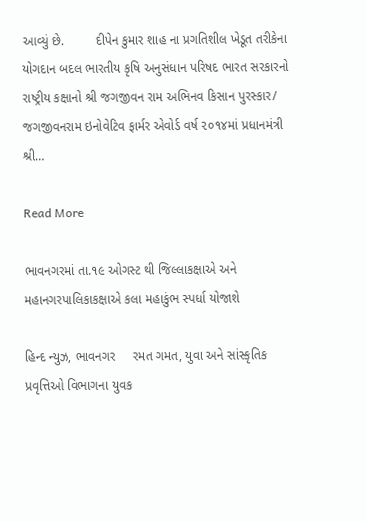આવ્યું છે.         દીપેન કુમાર શાહ ના પ્રગતિશીલ ખેડૂત તરીકેના યોગદાન બદલ ભારતીય કૃષિ અનુસંધાન પરિષદ ભારત સરકારનો રાષ્ટ્રીય કક્ષાનો શ્રી જગજીવન રામ અભિનવ કિસાન પુરસ્કાર/ જગજીવનરામ ઇનોવેટિવ ફાર્મર એવોર્ડ વર્ષ ૨૦૧૪માં પ્રધાનમંત્રી શ્રી…

Read More

ભાવનગરમાં તા.૧૯ ઓગસ્ટ થી જિલ્લાકક્ષાએ અને મહાનગરપાલિકાકક્ષાએ કલા મહાકુંભ સ્પર્ધા યોજાશે

હિન્દ ન્યુઝ, ભાવનગર     રમત ગમત, યુવા અને સાંસ્કૃતિક પ્રવૃત્તિઓ વિભાગના યુવક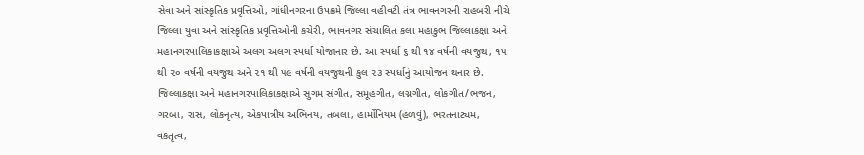સેવા અને સાંસ્કૃતિક પ્રવૃત્તિઓ, ગાંધીનગરના ઉપક્રમે જિલ્લા વહીવટી તંત્ર ભાવનગરની રાહબરી નીચે જિલ્લા યુવા અને સાંસ્કૃતિક પ્રવૃત્તિઓની કચેરી, ભાવનગર સંચાલિત કલા મહાકુભ જિલ્લાકક્ષા અને મહાનગરપાલિકાકક્ષાએ અલગ અલગ સ્પર્ધા યોજાનાર છે. આ સ્પર્ધા ૬ થી ૧૪ વર્ષની વયજુથ, ૧૫ થી ૨૦ વર્ષની વયજુથ અને ૨૧ થી ૫૯ વર્ષની વયજુથની કુલ ૨૩ સ્પર્ધાનું આયોજન થનાર છે. જિલ્લાકક્ષા અને મહાનગરપાલિકાકક્ષાએ સુગમ સંગીત, સમૂહગીત, લગ્નગીત, લોકગીત/ભજન, ગરબા, રાસ, લોકનૃત્ય, એકપાત્રીય અભિનય, તબલા, હાર્મોનિયમ (હળવું), ભરતનાટ્યમ, વકતૃત્વ,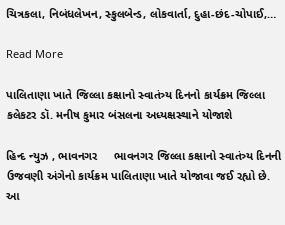ચિત્રકલા, નિબંધલેખન, સ્કુલબેન્ડ, લોકવાર્તા, દુહા-છંદ-ચોપાઈ,…

Read More

પાલિતાણા ખાતે જિલ્લા કક્ષાનો સ્વાતંત્ર્ય દિનનો કાર્યક્રમ જિલ્લા કલેકટર ડૉ. મનીષ કુમાર બંસલના અધ્યક્ષસ્થાને યોજાશે

હિન્દ ન્યુઝ , ભાવનગર     ભાવનગર જિલ્લા કક્ષાનો સ્વાતંત્ર્ય દિનની ઉજવણી અંગેનો કાર્યક્રમ પાલિતાણા ખાતે યોજાવા જઈ રહ્યો છે. આ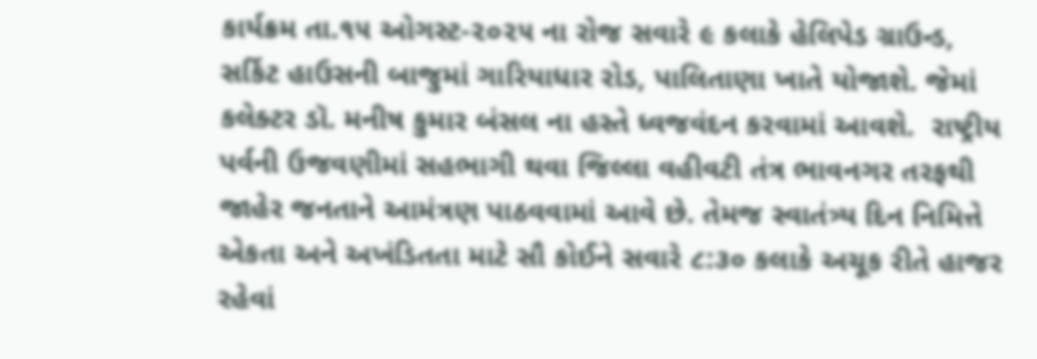કાર્યક્રમ તા.૧૫ ઓગસ્ટ-૨૦૨૫ ના રોજ સવારે ૯ કલાકે હેલિપેડ ગ્રાઉન્ડ, સર્કિટ હાઉસની બાજુમાં ગારિયાધાર રોડ, પાલિતાણા ખાતે યોજાશે. જેમાં કલેક્ટર ડૉ. મનીષ કુમાર બંસલ ના હસ્તે ધ્વજવંદન કરવામાં આવશે.  રાષ્ટ્રીય પર્વની ઉજવણીમાં સહભાગી થવા જિલ્લા વહીવટી તંત્ર ભાવનગર તરફથી જાહેર જનતાને આમંત્રણ પાઠવવામાં આવે છે. તેમજ સ્વાતંત્ર્ય દિન નિમિત્તે એકતા અને અખંડિતતા માટે સૌ કોઈને સવારે ૮:૩૦ કલાકે અચૂક રીતે હાજર રહેવાં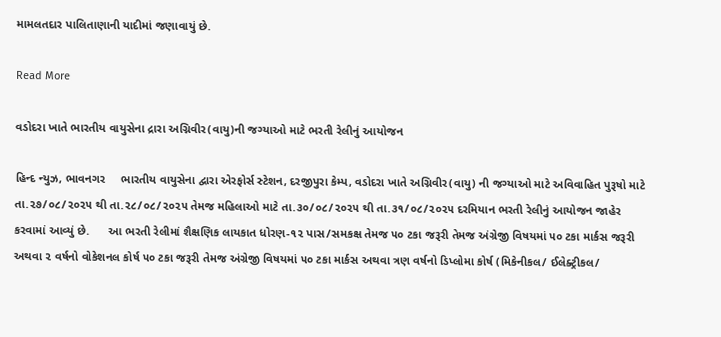મામલતદાર પાલિતાણાની યાદીમાં જણાવાયું છે.

Read More

વડોદરા ખાતે ભારતીય વાયુસેના દ્રારા અગ્નિવીર(વાયુ)ની જગ્યાઓ માટે ભરતી રેલીનું આયોજન

હિન્દ ન્યુઝ, ભાવનગર     ભારતીય વાયુસેના દ્વારા એરફોર્સ સ્ટેશન, દરજીપુરા કેમ્પ, વડોદરા ખાતે અગ્નિવીર(વાયુ) ની જગ્યાઓ માટે અવિવાહિત પુરૂષો માટે તા.૨૭/૦૮/૨૦૨૫ થી તા.૨૮/૦૮/૨૦૨૫ તેમજ મહિલાઓ માટે તા.૩૦/૦૮/૨૦૨૫ થી તા.૩૧/૦૮/૨૦૨૫ દરમિયાન ભરતી રેલીનું આયોજન જાહેર કરવામાં આવ્યું છે.      આ ભરતી રેલીમાં શૈક્ષણિક લાયકાત ધોરણ-૧૨ પાસ/સમકક્ષ તેમજ ૫૦ ટકા જરૂરી તેમજ અંગ્રેજી વિષયમાં ૫૦ ટકા માર્કસ જરૂરી અથવા ૨ વર્ષનો વોકેશનલ કોર્ષ ૫૦ ટકા જરૂરી તેમજ અંગ્રેજી વિષયમાં ૫૦ ટકા માર્કસ અથવા ત્રણ વર્ષનો ડિપ્લોમા કોર્ષ (મિકેનીકલ/ ઈલેક્ટ્રીકલ/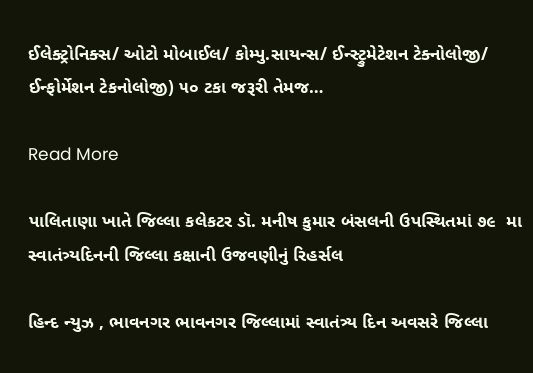ઈલેક્ટ્રોનિક્સ/ ઓટો મોબાઈલ/ કોમ્પુ.સાયન્સ/ ઈન્સ્ટ્રુમેટેશન ટેક્નોલોજી/ ઈન્ફોર્મેશન ટેકનોલોજી) ૫૦ ટકા જરૂરી તેમજ…

Read More

પાલિતાણા ખાતે જિલ્લા કલેકટર ડૉ. મનીષ કુમાર બંસલની ઉપસ્થિતમાં ૭૯  મા સ્વાતંત્ર્યદિનની જિલ્લા કક્ષાની ઉજવણીનું રિહર્સલ

હિન્દ ન્યુઝ , ભાવનગર ભાવનગર જિલ્લામાં સ્વાતંત્ર્ય દિન અવસરે જિલ્લા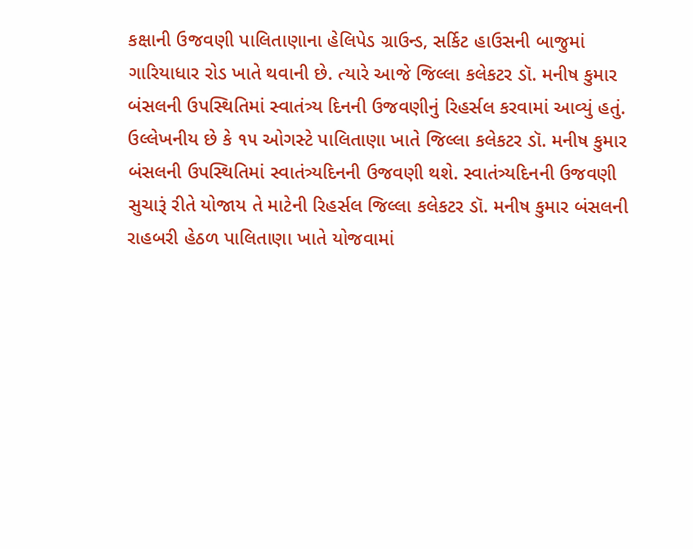કક્ષાની ઉજવણી પાલિતાણાના હેલિપેડ ગ્રાઉન્ડ, સર્કિટ હાઉસની બાજુમાં ગારિયાધાર રોડ ખાતે થવાની છે. ત્યારે આજે જિલ્લા કલેકટર ડૉ. મનીષ કુમાર બંસલની ઉપસ્થિતિમાં સ્વાતંત્ર્ય દિનની ઉજવણીનું રિહર્સલ કરવામાં આવ્યું હતું. ઉલ્લેખનીય છે કે ૧૫ ઓગસ્ટે પાલિતાણા ખાતે જિલ્લા કલેકટર ડૉ. મનીષ કુમાર બંસલની ઉપસ્થિતિમાં સ્વાતંત્ર્યદિનની ઉજવણી થશે. સ્વાતંત્ર્યદિનની ઉજવણી સુચારૂં રીતે યોજાય તે માટેની રિહર્સલ જિલ્લા કલેકટર ડૉ. મનીષ કુમાર બંસલની રાહબરી હેઠળ પાલિતાણા ખાતે યોજવામાં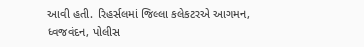આવી હતી. રિહર્સલમાં જિલ્લા કલેકટરએ આગમન, ધ્વજવંદન, પોલીસ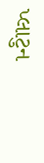પ્લાટુન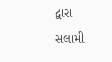દ્વારા સલામી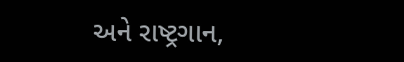અને રાષ્ટ્રગાન,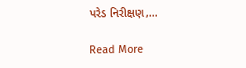પરેડ નિરીક્ષણ,…

Read More